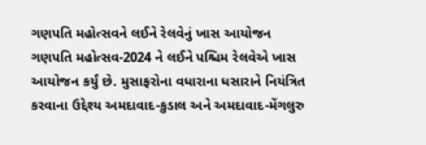ગણપતિ મહોત્સવને લઈને રેલવેનું ખાસ આયોજન
ગણપતિ મહોત્સવ-2024 ને લઈને પશ્ચિમ રેલવેએ ખાસ આયોજન કર્યું છે. મુસાફરોના વધારાના ધસારાને નિયંત્રિત કરવાના ઉદ્દેશ્ય અમદાવાદ-કુડાલ અને અમદાવાદ-મેંગલુરુ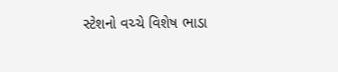સ્ટેશનો વચ્ચે વિશેષ ભાડા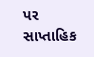પર સાપ્તાહિક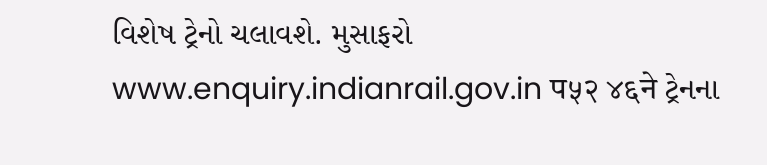વિશેષ ટ્રેનો ચલાવશે. મુસાફરો www.enquiry.indianrail.gov.in प५२ ४६ने ટ્રેનના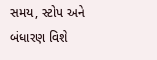સમય, સ્ટોપ અને બંધારણ વિશે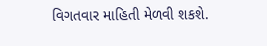વિગતવાર માહિતી મેળવી શકશે.